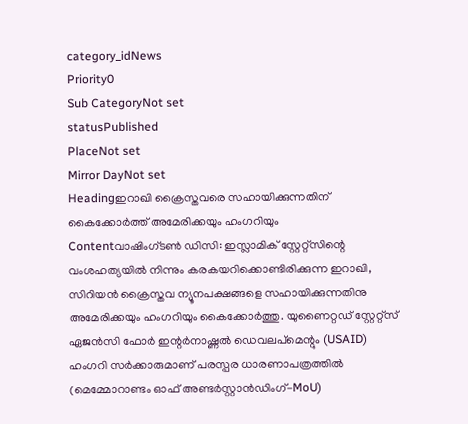category_idNews
Priority0
Sub CategoryNot set
statusPublished
PlaceNot set
Mirror DayNot set
Headingഇറാഖി ക്രൈസ്തവരെ സഹായിക്കുന്നതിന് കൈക്കോര്‍ത്ത് അമേരിക്കയും ഹംഗറിയും
Contentവാഷിംഗ്ടണ്‍ ഡിസി: ഇസ്ലാമിക് സ്റ്റേറ്റ്സിന്റെ വംശഹത്യയില്‍ നിന്നും കരകയറിക്കൊണ്ടിരിക്കുന്ന ഇറാഖി, സിറിയന്‍ ക്രൈസ്തവ ന്യൂനപക്ഷങ്ങളെ സഹായിക്കുന്നതിനു അമേരിക്കയും ഹംഗറിയും കൈക്കോര്‍ത്തു. യുണൈറ്റഡ് സ്റ്റേറ്റ്സ് ഏജന്‍സി ഫോര്‍ ഇന്റര്‍നാഷ്ണല്‍ ഡെവലപ്മെന്റും (USAID) ഹംഗറി സര്‍ക്കാരുമാണ് പരസ്പര ധാരണാപത്രത്തില്‍ (മെമ്മോറാണ്ടം ഓഫ് അണ്ടര്‍സ്റ്റാന്‍ഡിംഗ്-MoU)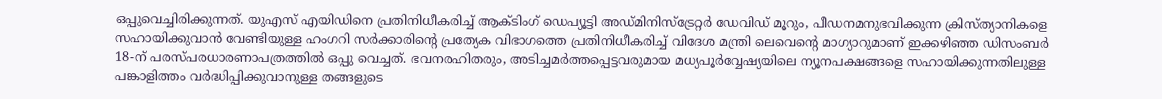ഒപ്പുവെച്ചിരിക്കുന്നത്. യു‌എസ് എയിഡിനെ പ്രതിനിധീകരിച്ച് ആക്ടിംഗ് ഡെപ്യൂട്ടി അഡ്മിനിസ്ട്രേറ്റര്‍ ഡേവിഡ് മൂറും, പീഡനമനുഭവിക്കുന്ന ക്രിസ്ത്യാനികളെ സഹായിക്കുവാന്‍ വേണ്ടിയുള്ള ഹംഗറി സര്‍ക്കാരിന്റെ പ്രത്യേക വിഭാഗത്തെ പ്രതിനിധീകരിച്ച് വിദേശ മന്ത്രി ലെവെന്റെ മാഗ്യാറുമാണ് ഇക്കഴിഞ്ഞ ഡിസംബര്‍ 18-ന് പരസ്പരധാരണാപത്രത്തില്‍ ഒപ്പു വെച്ചത്. ഭവനരഹിതരും, അടിച്ചമര്‍ത്തപ്പെട്ടവരുമായ മധ്യപൂര്‍വ്വേഷ്യയിലെ ന്യൂനപക്ഷങ്ങളെ സഹായിക്കുന്നതിലുള്ള പങ്കാളിത്തം വര്‍ദ്ധിപ്പിക്കുവാനുള്ള തങ്ങളുടെ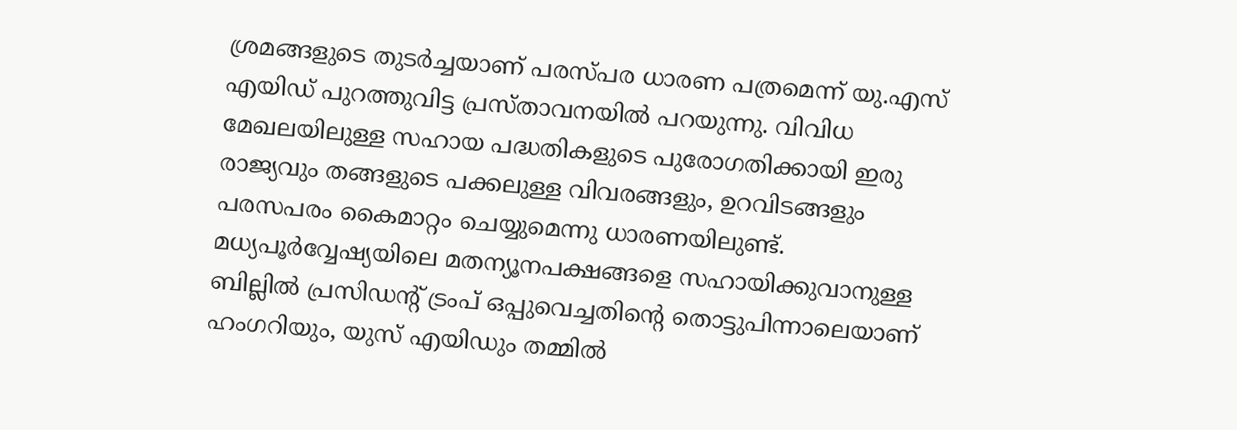ശ്രമങ്ങളുടെ തുടര്‍ച്ചയാണ് പരസ്പര ധാരണ പത്രമെന്ന് യു.എസ് എയിഡ് പുറത്തുവിട്ട പ്രസ്താവനയില്‍ പറയുന്നു. വിവിധ മേഖലയിലുള്ള സഹായ പദ്ധതികളുടെ പുരോഗതിക്കായി ഇരു രാജ്യവും തങ്ങളുടെ പക്കലുള്ള വിവരങ്ങളും, ഉറവിടങ്ങളും പരസപരം കൈമാറ്റം ചെയ്യുമെന്നു ധാരണയിലുണ്ട്. മധ്യപൂര്‍വ്വേഷ്യയിലെ മതന്യൂനപക്ഷങ്ങളെ സഹായിക്കുവാനുള്ള ബില്ലില്‍ പ്രസിഡന്‍റ് ട്രംപ് ഒപ്പുവെച്ചതിന്റെ തൊട്ടുപിന്നാലെയാണ് ഹംഗറിയും, യുസ് എയിഡും തമ്മില്‍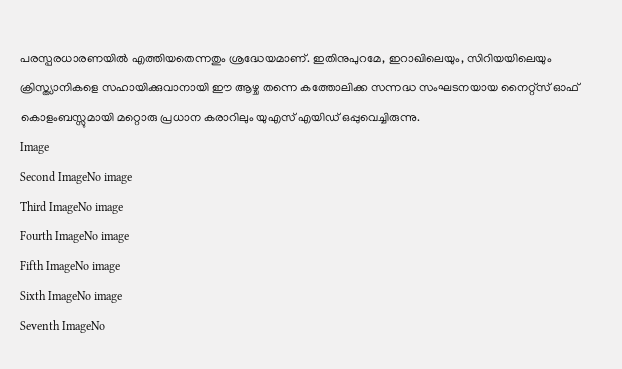പരസ്പരധാരണയില്‍ എത്തിയതെന്നതും ശ്രദ്ധേയമാണ്. ഇതിനുപുറമേ, ഇറാഖിലെയും, സിറിയയിലെയും ക്രിസ്ത്യാനികളെ സഹായിക്കുവാനായി ഈ ആഴ്ച തന്നെ കത്തോലിക്ക സന്നദ്ധ സംഘടനയായ നൈറ്റ്സ് ഓഫ് കൊളംബസ്സുമായി മറ്റൊരു പ്രധാന കരാറിലും യുഎസ് എയിഡ് ഒപ്പുവെച്ചിരുന്നു.
Image
Second ImageNo image
Third ImageNo image
Fourth ImageNo image
Fifth ImageNo image
Sixth ImageNo image
Seventh ImageNo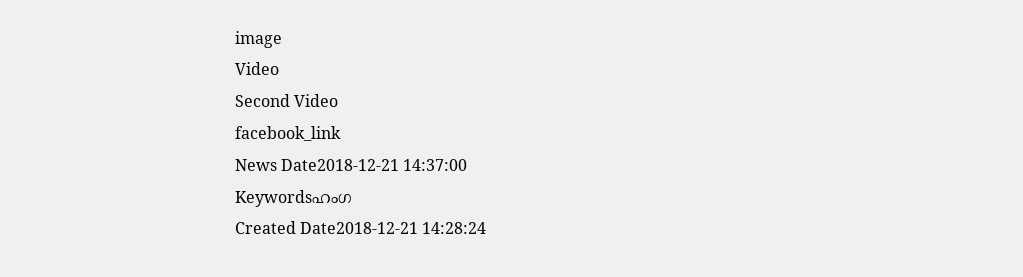image
Video
Second Video
facebook_link
News Date2018-12-21 14:37:00
Keywordsഹംഗ
Created Date2018-12-21 14:28:24